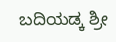ಬದಿಯಡ್ಕ ಶ್ರೀ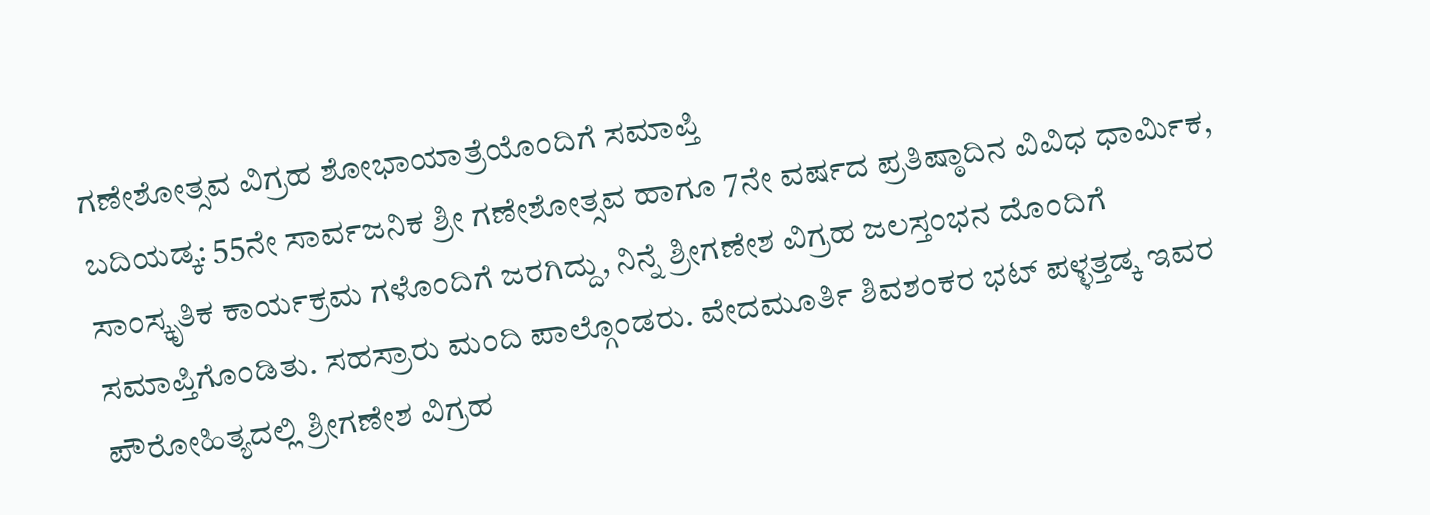ಗಣೇಶೋತ್ಸವ ವಿಗ್ರಹ ಶೋಭಾಯಾತ್ರೆಯೊಂದಿಗೆ ಸಮಾಪ್ತಿ
ಬದಿಯಡ್ಕ: 55ನೇ ಸಾರ್ವಜನಿಕ ಶ್ರೀ ಗಣೇಶೋತ್ಸವ ಹಾಗೂ 7ನೇ ವರ್ಷದ ಪ್ರತಿಷ್ಠಾದಿನ ವಿವಿಧ ಧಾರ್ಮಿಕ, ಸಾಂಸ್ಕೃತಿಕ ಕಾರ್ಯಕ್ರಮ ಗಳೊಂದಿಗೆ ಜರಗಿದ್ದು, ನಿನ್ನೆ ಶ್ರೀಗಣೇಶ ವಿಗ್ರಹ ಜಲಸ್ತಂಭನ ದೊಂದಿಗೆ ಸಮಾಪ್ತಿಗೊಂಡಿತು. ಸಹಸ್ರಾರು ಮಂದಿ ಪಾಲ್ಗೊಂಡರು. ವೇದಮೂರ್ತಿ ಶಿವಶಂಕರ ಭಟ್ ಪಳ್ಳತ್ತಡ್ಕ ಇವರ ಪೌರೋಹಿತ್ಯದಲ್ಲಿ ಶ್ರೀಗಣೇಶ ವಿಗ್ರಹ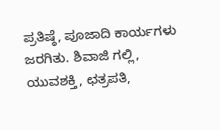ಪ್ರತಿಷ್ಠೆ, ಪೂಜಾದಿ ಕಾರ್ಯಗಳು ಜರಗಿತು. ಶಿವಾಜಿ ಗಲ್ಲಿ, ಯುವಶಕ್ತಿ, ಛತ್ರಪತಿ,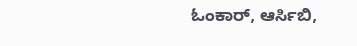ಓಂಕಾರ್, ಆರ್ಸಿಬಿ,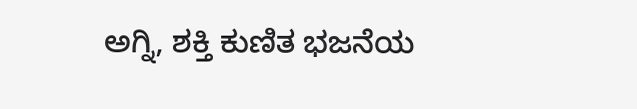ಅಗ್ನಿ, ಶಕ್ತಿ ಕುಣಿತ ಭಜನೆಯ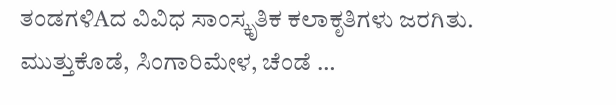ತಂಡಗಳಿAದ ವಿವಿಧ ಸಾಂಸ್ಕೃತಿಕ ಕಲಾಕೃತಿಗಳು ಜರಗಿತು. ಮುತ್ತುಕೊಡೆ, ಸಿಂಗಾರಿಮೇಳ, ಚೆಂಡೆ …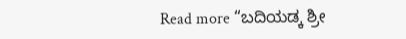Read more “ಬದಿಯಡ್ಕ ಶ್ರೀ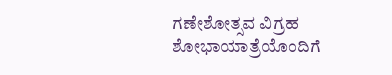ಗಣೇಶೋತ್ಸವ ವಿಗ್ರಹ ಶೋಭಾಯಾತ್ರೆಯೊಂದಿಗೆ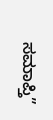ಸಮಾಪ್ತಿ”